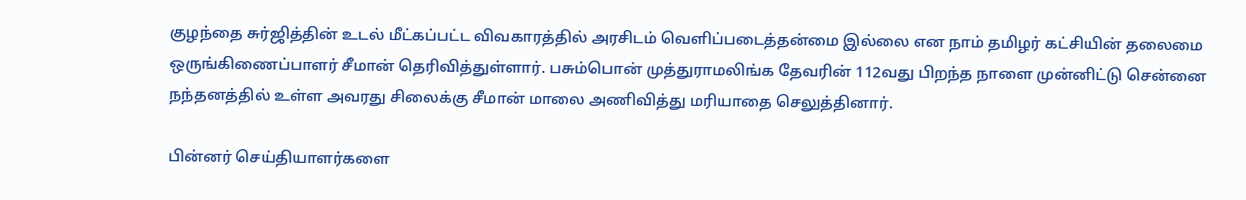குழந்தை சுர்ஜித்தின் உடல் மீட்கப்பட்ட விவகாரத்தில் அரசிடம் வெளிப்படைத்தன்மை இல்லை என நாம் தமிழர் கட்சியின் தலைமை ஒருங்கிணைப்பாளர் சீமான் தெரிவித்துள்ளார். பசும்பொன் முத்துராமலிங்க தேவரின் 112வது பிறந்த நாளை முன்னிட்டு சென்னை நந்தனத்தில் உள்ள அவரது சிலைக்கு சீமான் மாலை அணிவித்து மரியாதை செலுத்தினார்.

பின்னர் செய்தியாளர்களை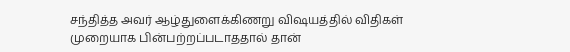சந்தித்த அவர் ஆழ்துளைக்கிணறு விஷயத்தில் விதிகள் முறையாக பின்பற்றப்படாததால் தான்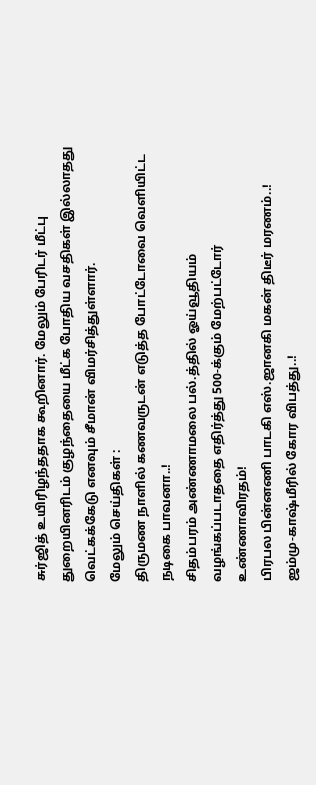சுர்ஜித் உயிரிழந்ததாக கூறினார். மேலும் பேரிடர் மீட்பு துறையினரிடம் குழந்தையை மீட்க போதிய வசதிகள் இல்லாதது வெட்கக்கேடு எனவும் சீமான் விமர்சித்துள்ளார்.
மேலும் செய்திகள் :
திருமண நாளில் கணவருடன் எடுத்த போட்டோவை வெளியிட்ட நடிகை பாவனா..!
சிதம்பரம் அண்ணாமலை பல்.த்தில் ஓய்வூதியம் வழங்கப்படாததை எதிர்த்து 500-க்கும் மேற்பட்டோர் உண்ணாவிரதம்!
பிரபல பின்னணி பாடகி எஸ்.ஜானகி மகன் திடீர் மரணம்..!
ஜம்மு-காஷ்மீரில் கோர விபத்து..!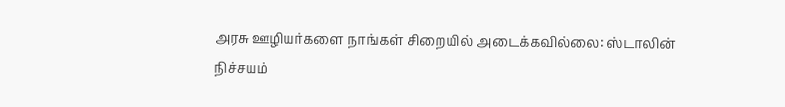அரசு ஊழியர்களை நாங்கள் சிறையில் அடைக்கவில்லை: ஸ்டாலின்
நிச்சயம்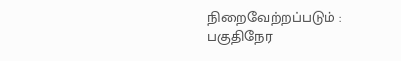நிறைவேற்றப்படும் : பகுதிநேர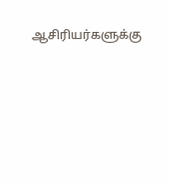ஆசிரியர்களுக்கு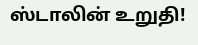ஸ்டாலின் உறுதி!